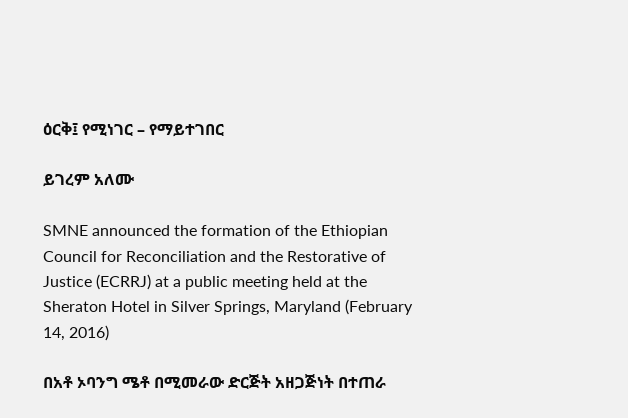ዕርቅ፤ የሚነገር – የማይተገበር

ይገረም አለሙ

SMNE announced the formation of the Ethiopian Council for Reconciliation and the Restorative of Justice (ECRRJ) at a public meeting held at the Sheraton Hotel in Silver Springs, Maryland (February 14, 2016)

በአቶ ኦባንግ ሜቶ በሚመራው ድርጅት አዘጋጅነት በተጠራ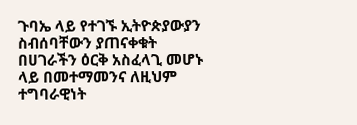ጉባኤ ላይ የተገኙ ኢትዮጵያውያን ስብሰባቸውን ያጠናቀቁት በሀገራችን ዕርቅ አስፈላጊ መሆኑ ላይ በመተማመንና ለዚህም ተግባራዊነት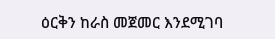ዕርቅን ከራስ መጀመር እንደሚገባ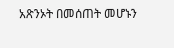አጽንኦት በመሰጠት መሆኑን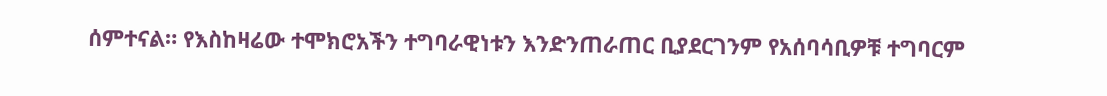ሰምተናል። የእስከዛሬው ተሞክሮአችን ተግባራዊነቱን እንድንጠራጠር ቢያደርገንም የአሰባሳቢዎቹ ተግባርም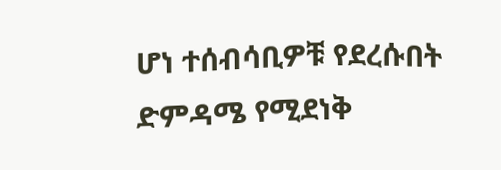ሆነ ተሰብሳቢዎቹ የደረሱበት ድምዳሜ የሚደነቅ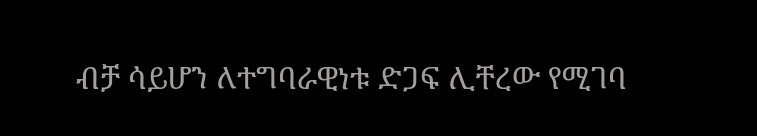ብቻ ሳይሆን ለተግባራዊነቱ ድጋፍ ሊቸረው የሚገባ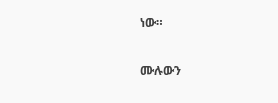ነው።

ሙሉውን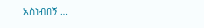አስነብበኝ …